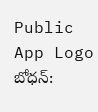Public App Logo
బోధన్: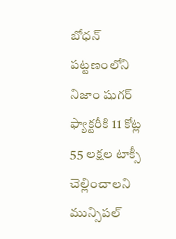బోధన్ పట్టణంలోని నిజాం షుగర్ ఫ్యాక్టరీకి 11 కోట్ల 55 లక్షల టాక్సీ చెల్లించాలని మున్సిపల్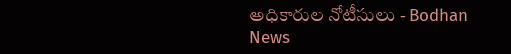అధికారుల నోటీసులు - Bodhan News